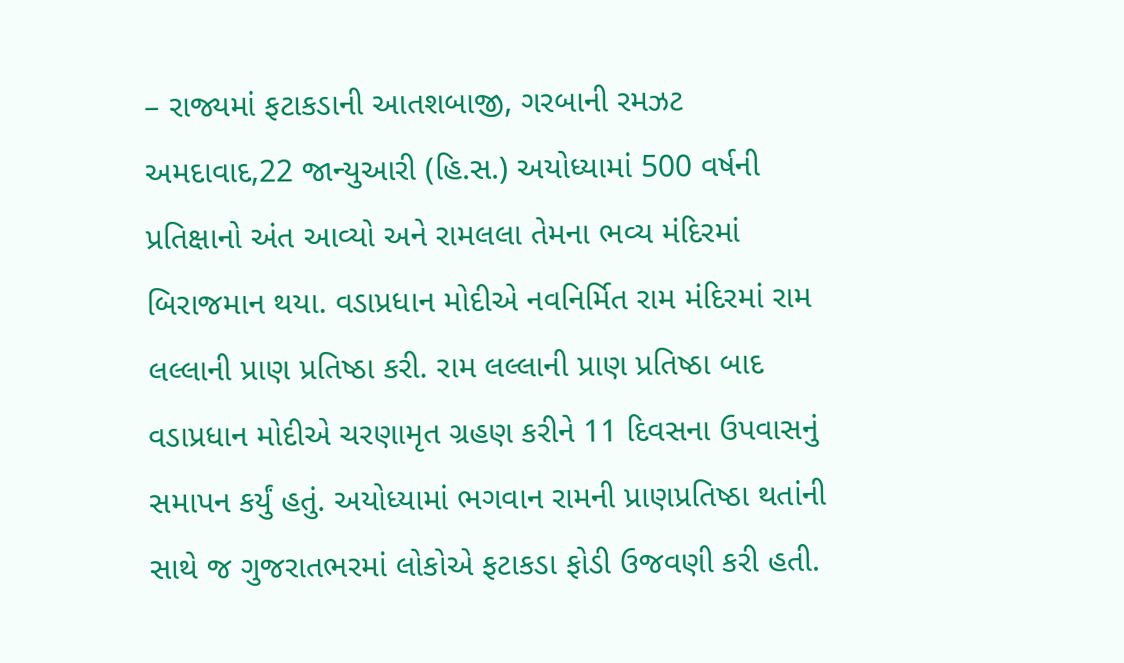– રાજ્યમાં ફટાકડાની આતશબાજી, ગરબાની રમઝટ
અમદાવાદ,22 જાન્યુઆરી (હિ.સ.) અયોધ્યામાં 500 વર્ષની પ્રતિક્ષાનો અંત આવ્યો અને રામલલા તેમના ભવ્ય મંદિરમાં બિરાજમાન થયા. વડાપ્રધાન મોદીએ નવનિર્મિત રામ મંદિરમાં રામ લલ્લાની પ્રાણ પ્રતિષ્ઠા કરી. રામ લલ્લાની પ્રાણ પ્રતિષ્ઠા બાદ વડાપ્રધાન મોદીએ ચરણામૃત ગ્રહણ કરીને 11 દિવસના ઉપવાસનું સમાપન કર્યું હતું. અયોધ્યામાં ભગવાન રામની પ્રાણપ્રતિષ્ઠા થતાંની સાથે જ ગુજરાતભરમાં લોકોએ ફટાકડા ફોડી ઉજવણી કરી હતી.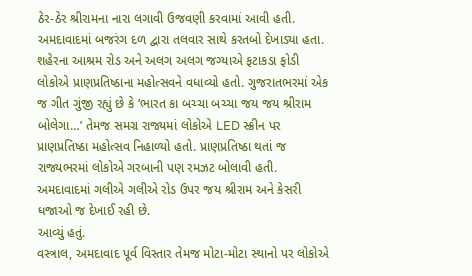ઠેર-ઠેર શ્રીરામના નારા લગાવી ઉજવણી કરવામાં આવી હતી.
અમદાવાદમાં બજરંગ દળ દ્વારા તલવાર સાથે કરતબો દેખાડ્યા હતા. શહેરના આશ્રમ રોડ અને અલગ અલગ જગ્યાએ ફટાકડા ફોડી લોકોએ પ્રાણપ્રતિષ્ઠાના મહોત્સવને વધાવ્યો હતો. ગુજરાતભરમાં એક જ ગીત ગુંજી રહ્યું છે કે ‘ભારત કા બચ્ચા બચ્ચા જય જય શ્રીરામ બોલેગા…’ તેમજ સમગ્ર રાજ્યમાં લોકોએ LED સ્ક્રીન પર પ્રાણપ્રતિષ્ઠા મહોત્સવ નિહાળ્યો હતો. પ્રાણપ્રતિષ્ઠા થતાં જ રાજ્યભરમાં લોકોએ ગરબાની પણ રમઝટ બોલાવી હતી. અમદાવાદમાં ગલીએ ગલીએ રોડ ઉપર જય શ્રીરામ અને કેસરી ધજાઓ જ દેખાઈ રહી છે.
આવ્યું હતું.
વસ્ત્રાલ, અમદાવાદ પૂર્વ વિસ્તાર તેમજ મોટા-મોટા સ્થાનો પર લોકોએ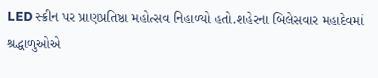LED સ્ક્રીન પર પ્રાણપ્રતિષ્ઠા મહોત્સવ નિહાળ્યો હતો.શહેરના બિલેસવાર મહાદેવમાં શ્રદ્ધાળુઓએ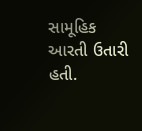સામૂહિક આરતી ઉતારી હતી.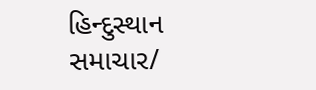હિન્દુસ્થાન સમાચાર/